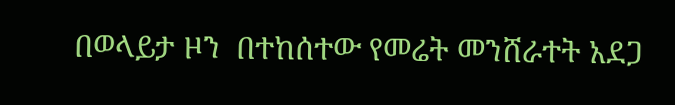በወላይታ ዞን  በተከሰተው የመሬት መንሸራተት አደጋ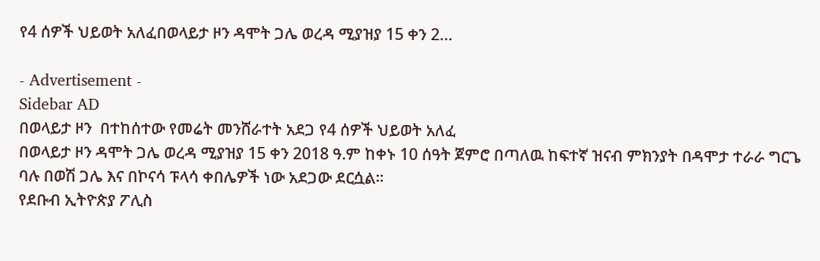የ4 ሰዎች ህይወት አለፈበወላይታ ዞን ዳሞት ጋሌ ወረዳ ሚያዝያ 15 ቀን 2…

- Advertisement -
Sidebar AD
በወላይታ ዞን  በተከሰተው የመሬት መንሸራተት አደጋ የ4 ሰዎች ህይወት አለፈ
በወላይታ ዞን ዳሞት ጋሌ ወረዳ ሚያዝያ 15 ቀን 2018 ዓ.ም ከቀኑ 10 ሰዓት ጀምሮ በጣለዉ ከፍተኛ ዝናብ ምክንያት በዳሞታ ተራራ ግርጌ ባሉ በወሽ ጋሌ እና በኮናሳ ፑላሳ ቀበሌዎች ነው አደጋው ደርሷል።
የደቡብ ኢትዮጵያ ፖሊስ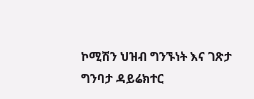ኮሚሽን ህዝብ ግንኙነት እና ገጽታ ግንባታ ዳይሬክተር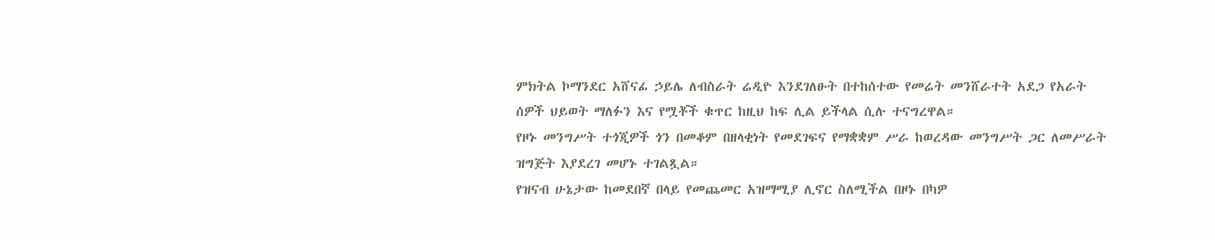ምክትል ኮማንደር አሸናፊ ኃይሌ ለብስራት ሬዲዮ እንደገለፁት በተከሰተው የመሬት መንሸራተት አደጋ የአራት ሰዎች ህይወት ማለፉን እና የሟቾች ቁጥር ከዚህ ከፍ ሊል ይችላል ሲሉ ተናግረዋል።
የዞኑ መንግሥት ተጎጂዎች ጎን በመቆም በዘላቂነት የመደገፍና የማቋቋም ሥራ ከወረዳው መንግሥት ጋር ለመሥራት ዝግጅት እያደረገ መሆኑ ተገልጿል።
የዝናብ ሁኔታው ከመደበኛ በላይ የመጨመር አዝማሚያ ሊኖር ስለሚችል በዞኑ በካዎ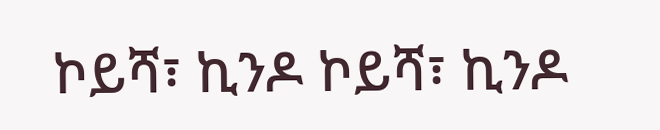ኮይሻ፣ ኪንዶ ኮይሻ፣ ኪንዶ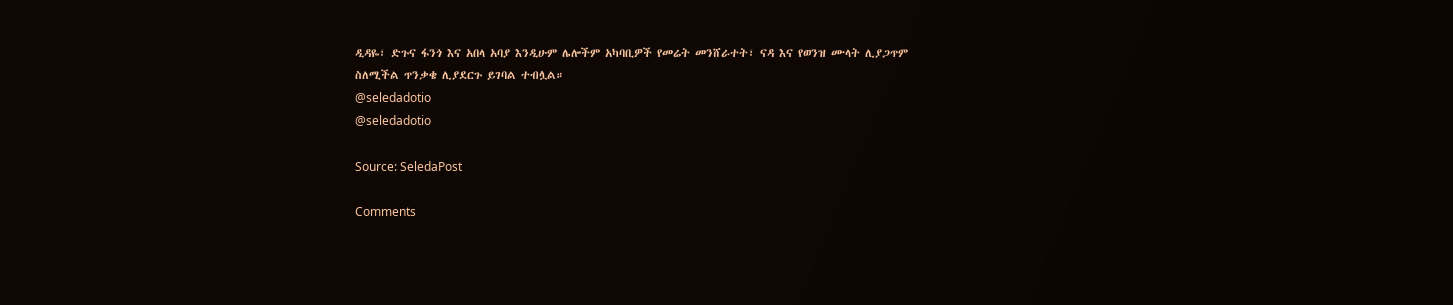ዲዳዬ፣ ድጉና ፋንጎ እና አበላ አባያ እንዲሁም ሌሎችም አካባቢዎች የመሬት መንሸራተት፣ ናዳ እና የወንዝ ሙላት ሊያጋጥም ስለሚችል ጥንቃቄ ሊያደርጉ ይገባል ተብሏል።
@seledadotio
@seledadotio

Source: SeledaPost

Comments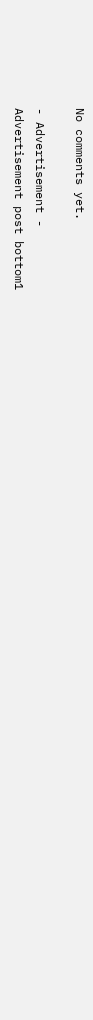No comments yet.

- Advertisement -
Advertisement post bottom1